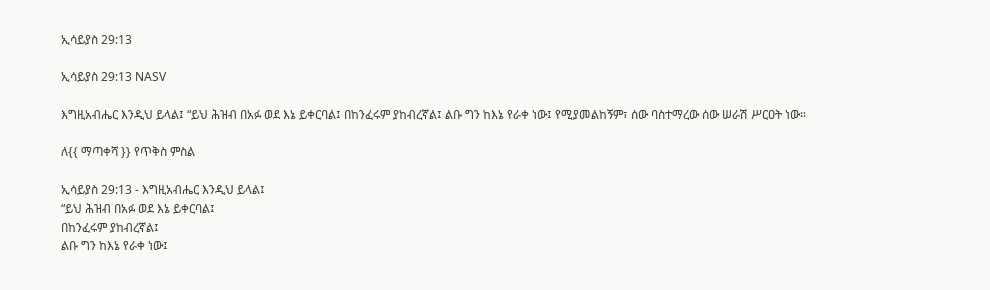ኢሳይያስ 29:13

ኢሳይያስ 29:13 NASV

እግዚአብሔር እንዲህ ይላል፤ “ይህ ሕዝብ በአፉ ወደ እኔ ይቀርባል፤ በከንፈሩም ያከብረኛል፤ ልቡ ግን ከእኔ የራቀ ነው፤ የሚያመልከኝም፣ ሰው ባስተማረው ሰው ሠራሽ ሥርዐት ነው።

ለ{{ ማጣቀሻ }} የጥቅስ ምስል

ኢሳይያስ 29:13 - እግዚአብሔር እንዲህ ይላል፤
“ይህ ሕዝብ በአፉ ወደ እኔ ይቀርባል፤
በከንፈሩም ያከብረኛል፤
ልቡ ግን ከእኔ የራቀ ነው፤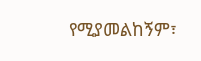የሚያመልከኝም፣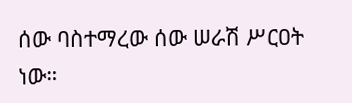ሰው ባስተማረው ሰው ሠራሽ ሥርዐት ነው።